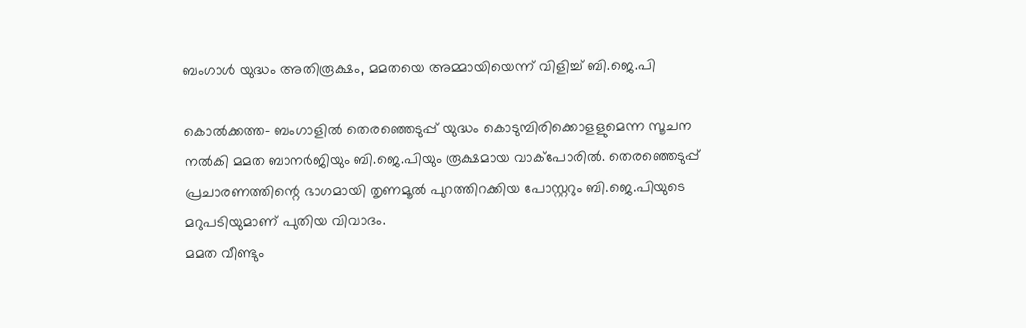ബംഗാള്‍ യുദ്ധം അതിരൂക്ഷം, മമതയെ അമ്മായിയെന്ന് വിളിച്ച് ബി.ജെ.പി

കൊല്‍ക്കത്ത- ബംഗാളില്‍ തെരഞ്ഞെടുപ്പ് യുദ്ധം കൊടുമ്പിരിക്കൊളളുമെന്ന സൂചന നല്‍കി മമത ബാനര്‍ജിയും ബി.ജെ.പിയും രൂക്ഷമായ വാക്‌പോരില്‍. തെരഞ്ഞെടുപ്പ് പ്രചാരണത്തിന്റെ ഭാഗമായി തൃണമൂല്‍ പുറത്തിറക്കിയ പോസ്റ്ററും ബി.ജെ.പിയുടെ മറുപടിയുമാണ് പുതിയ വിവാദം.
മമത വീണ്ടും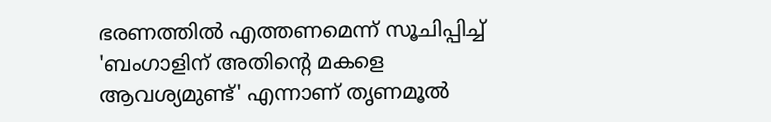ഭരണത്തില്‍ എത്തണമെന്ന് സൂചിപ്പിച്ച് 'ബംഗാളിന് അതിന്റെ മകളെ ആവശ്യമുണ്ട്' എന്നാണ് തൃണമൂല്‍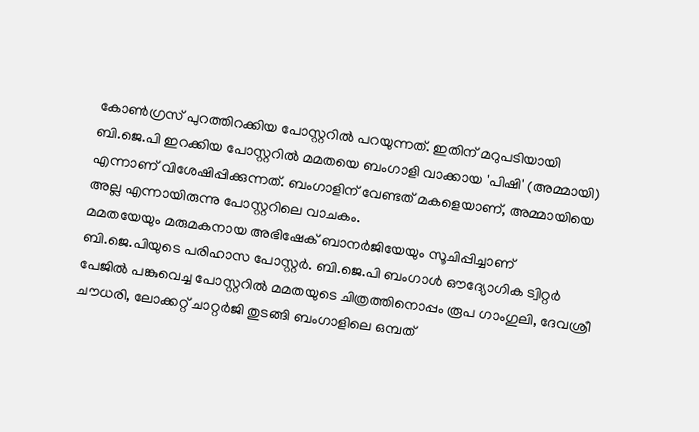കോണ്‍ഗ്രസ് പുറത്തിറക്കിയ പോസ്റ്ററില്‍ പറയുന്നത്. ഇതിന് മറുപടിയായി ബി.ജെ.പി ഇറക്കിയ പോസ്റ്ററില്‍ മമതയെ ബംഗാളി വാക്കായ 'പിഷി' (അമ്മായി) എന്നാണ് വിശേഷിപ്പിക്കുന്നത്. ബംഗാളിന് വേണ്ടത് മകളെയാണ്, അമ്മായിയെ അല്ല എന്നായിരുന്നു പോസ്റ്ററിലെ വാചകം.
മമതയേയും മരുമകനായ അഭിഷേക് ബാനര്‍ജിയേയും സൂചിപ്പിച്ചാണ് ബി.ജെ.പിയുടെ പരിഹാസ പോസ്റ്റര്‍. ബി.ജെ.പി ബംഗാള്‍ ഔദ്യോഗിക ട്വിറ്റര്‍ പേജില്‍ പങ്കുവെച്ച പോസ്റ്ററില്‍ മമതയുടെ ചിത്രത്തിനൊപ്പം രൂപ ഗാംഗുലി, ദേവശ്രീ ചൗധരി, ലോക്കറ്റ് ചാറ്റര്‍ജി തുടങ്ങി ബംഗാളിലെ ഒമ്പത്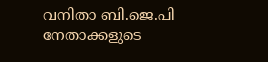വനിതാ ബി.ജെ.പി നേതാക്കളുടെ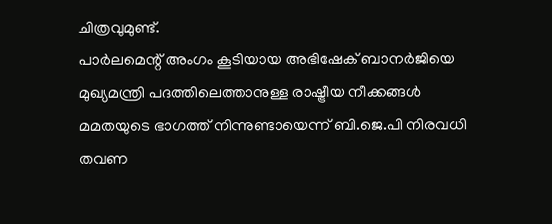ചിത്രവുമുണ്ട്.
പാര്‍ലമെന്റ് അംഗം കൂടിയായ അഭിഷേക് ബാനര്‍ജിയെ മുഖ്യമന്ത്രി പദത്തിലെത്താനുള്ള രാഷ്ട്രീയ നീക്കങ്ങള്‍ മമതയുടെ ഭാഗത്ത് നിന്നുണ്ടായെന്ന് ബി.ജെ.പി നിരവധി തവണ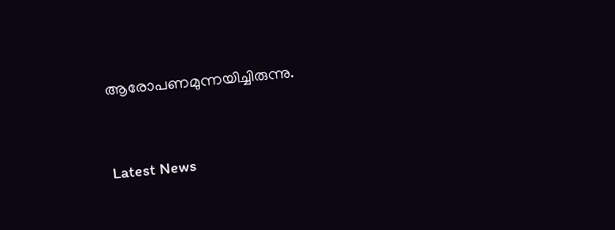ആരോപണമുന്നയിച്ചിരുന്നു.



Latest News